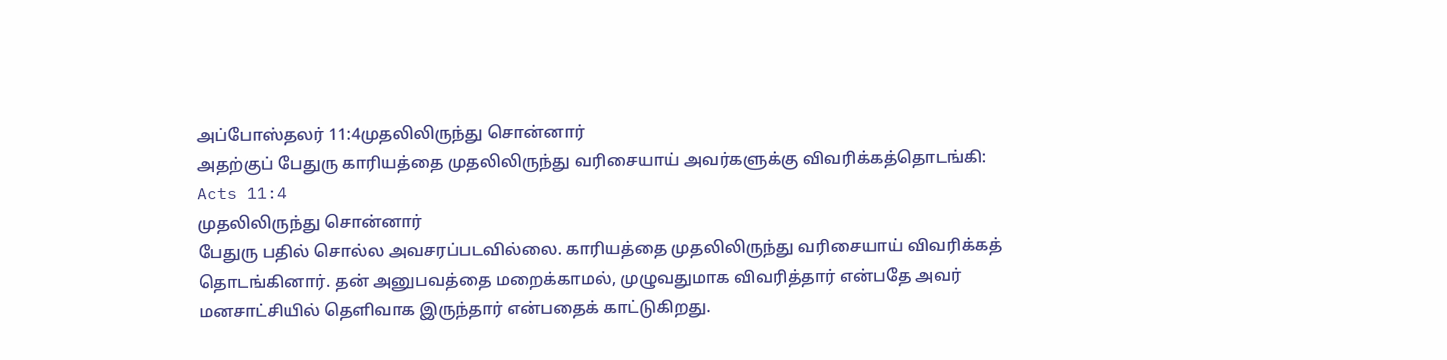அப்போஸ்தலர் 11:4முதலிலிருந்து சொன்னார்
அதற்குப் பேதுரு காரியத்தை முதலிலிருந்து வரிசையாய் அவர்களுக்கு விவரிக்கத்தொடங்கி:
Acts 11:4
முதலிலிருந்து சொன்னார்
பேதுரு பதில் சொல்ல அவசரப்படவில்லை. காரியத்தை முதலிலிருந்து வரிசையாய் விவரிக்கத் தொடங்கினார். தன் அனுபவத்தை மறைக்காமல், முழுவதுமாக விவரித்தார் என்பதே அவர் மனசாட்சியில் தெளிவாக இருந்தார் என்பதைக் காட்டுகிறது.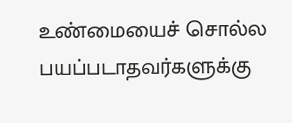உண்மையைச் சொல்ல பயப்படாதவர்களுக்கு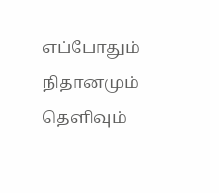எப்போதும் நிதானமும் தெளிவும்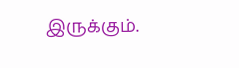இருக்கும்.